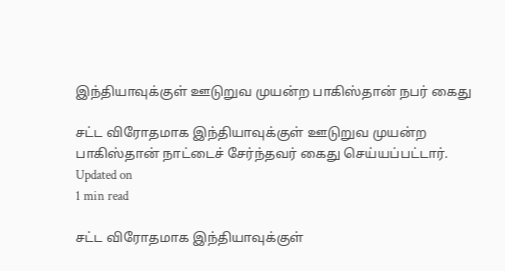இந்தியாவுக்குள் ஊடுறுவ முயன்ற பாகிஸ்தான் நபர் கைது

சட்ட விரோதமாக இந்தியாவுக்குள் ஊடுறுவ முயன்ற பாகிஸ்தான் நாட்டைச் சேர்ந்தவர் கைது செய்யப்பட்டார்.
Updated on
1 min read

சட்ட விரோதமாக இந்தியாவுக்குள்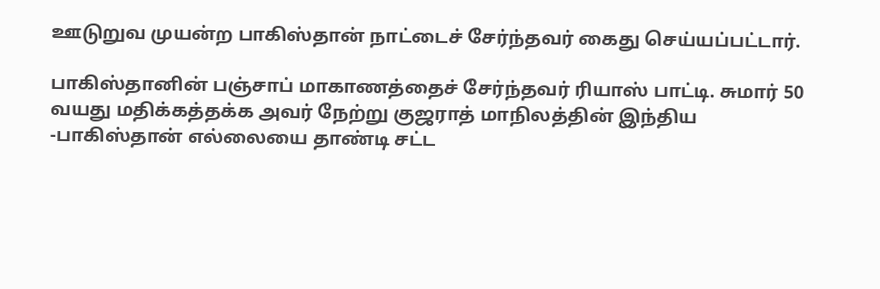ஊடுறுவ முயன்ற பாகிஸ்தான் நாட்டைச் சேர்ந்தவர் கைது செய்யப்பட்டார்.

பாகிஸ்தானின் பஞ்சாப் மாகாணத்தைச் சேர்ந்தவர் ரியாஸ் பாட்டி. சுமார் 50 வயது மதிக்கத்தக்க அவர் நேற்று குஜராத் மாநிலத்தின் இந்திய -பாகிஸ்தான் எல்லையை தாண்டி சட்ட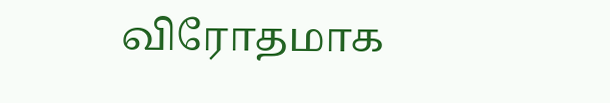விரோதமாக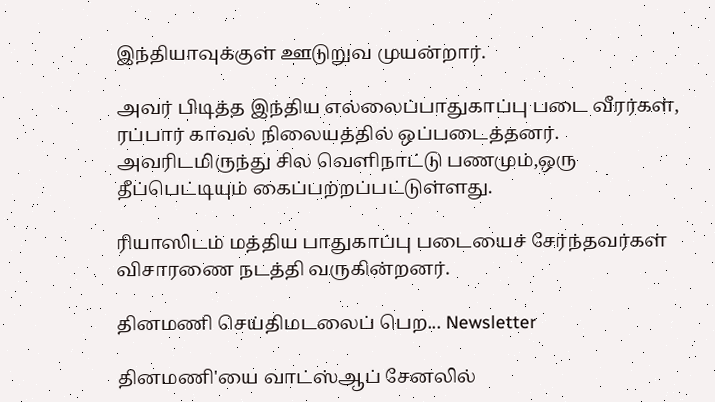இந்தியாவுக்குள் ஊடுறுவ முயன்றார்.

அவர் பிடித்த இந்திய எல்லைப்பாதுகாப்பு படை வீரர்கள், ரப்பார் காவல் நிலையத்தில் ஒப்படைத்தனர். அவரிடமிருந்து சில வெளிநாட்டு பணமும்,ஒரு தீப்பெட்டியும் கைப்பற்றப்பட்டுள்ளது.

ரியாஸிடம் மத்திய பாதுகாப்பு படையைச் சேர்ந்தவர்கள் விசாரணை நடத்தி வருகின்றனர்.

தினமணி செய்திமடலைப் பெற... Newsletter

தினமணி'யை வாட்ஸ்ஆப் சேனலில்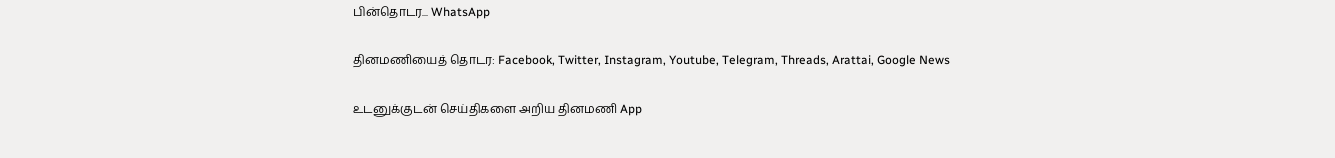பின்தொடர... WhatsApp

தினமணியைத் தொடர: Facebook, Twitter, Instagram, Youtube, Telegram, Threads, Arattai, Google News

உடனுக்குடன் செய்திகளை அறிய தினமணி App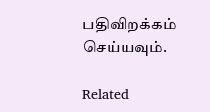பதிவிறக்கம் செய்யவும்.

Related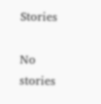Stories

No stories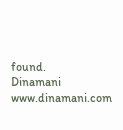found.
Dinamani
www.dinamani.com